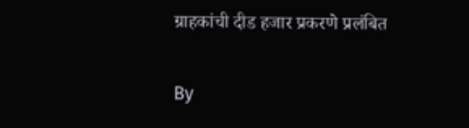ग्राहकांची दीड हजार प्रकरणे प्रलंबित

By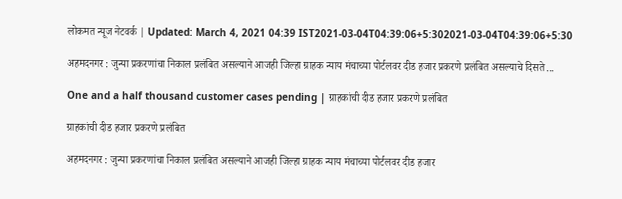लोकमत न्यूज नेटवर्क | Updated: March 4, 2021 04:39 IST2021-03-04T04:39:06+5:302021-03-04T04:39:06+5:30

अहमदनगर : जुन्या प्रकरणांचा निकाल प्रलंबित असल्याने आजही जिल्हा ग्राहक न्याय मंचाच्या पोर्टलवर दीड हजार प्रकरणे प्रलंबित असल्याचे दिसते ...

One and a half thousand customer cases pending | ग्राहकांची दीड हजार प्रकरणे प्रलंबित

ग्राहकांची दीड हजार प्रकरणे प्रलंबित

अहमदनगर : जुन्या प्रकरणांचा निकाल प्रलंबित असल्याने आजही जिल्हा ग्राहक न्याय मंचाच्या पोर्टलवर दीड हजार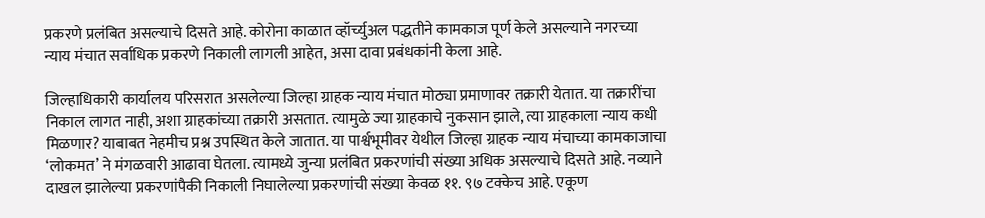प्रकरणे प्रलंबित असल्याचे दिसते आहे. कोरोना काळात व्हॉर्च्युअल पद्धतीने कामकाज पूर्ण केले असल्याने नगरच्या न्याय मंचात सर्वाधिक प्रकरणे निकाली लागली आहेत, असा दावा प्रबंधकांनी केला आहे.

जिल्हाधिकारी कार्यालय परिसरात असलेल्या जिल्हा ग्राहक न्याय मंचात मोठ्या प्रमाणावर तक्रारी येतात. या तक्रारींचा निकाल लागत नाही, अशा ग्राहकांच्या तक्रारी असतात. त्यामुळे ज्या ग्राहकाचे नुकसान झाले, त्या ग्राहकाला न्याय कधी मिळणार? याबाबत नेहमीच प्रश्न उपस्थित केले जातात. या पार्श्वभूमीवर येथील जिल्हा ग्राहक न्याय मंचाच्या कामकाजाचा ‘लोकमत’ ने मंगळवारी आढावा घेतला. त्यामध्ये जुन्या प्रलंबित प्रकरणांची संख्या अधिक असल्याचे दिसते आहे. नव्याने दाखल झालेल्या प्रकरणांपैकी निकाली निघालेल्या प्रकरणांची संख्या केवळ ११. ९७ टक्केच आहे. एकूण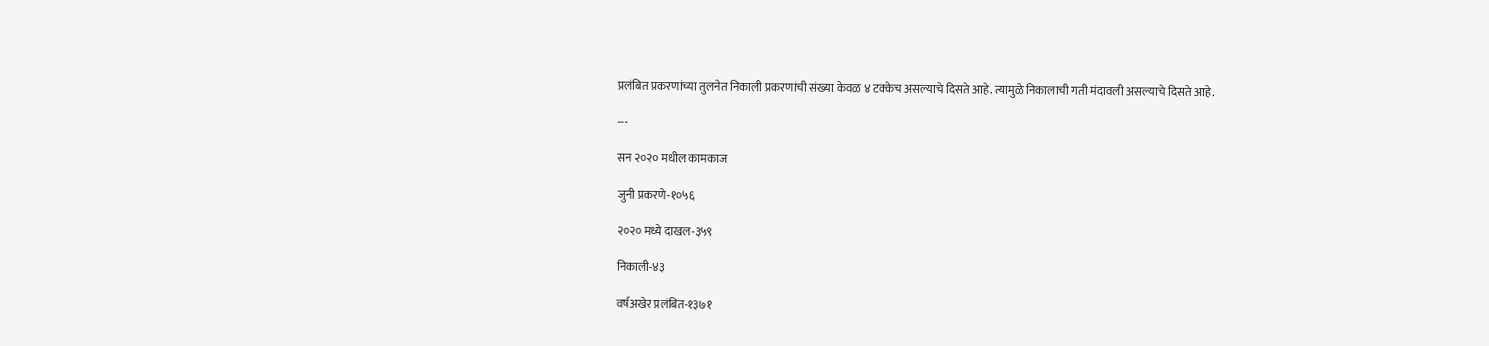प्रलंबित प्रकरणांच्या तुलनेत निकाली प्रकरणांची संख्या केवळ ४ टक्केच असल्याचे दिसते आहे. त्यामुळे निकालाची गती मंदावली असल्याचे दिसते आहे.

---

सन २०२० मधील कामकाज

जुनी प्रकरणे-१०५६

२०२० मध्ये दाखल-३५९

निकाली-४३

वर्षअखेर प्रलंबित-१३७१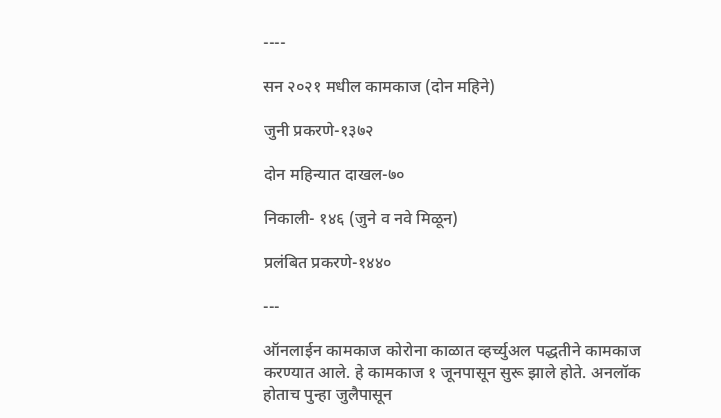----

सन २०२१ मधील कामकाज (दोन महिने)

जुनी प्रकरणे-१३७२

दोन महिन्यात दाखल-७०

निकाली- १४६ (जुने व नवे मिळून)

प्रलंबित प्रकरणे-१४४०

---

ऑनलाईन कामकाज कोरोना काळात व्हर्च्युअल पद्धतीने कामकाज करण्यात आले. हे कामकाज १ जूनपासून सुरू झाले होते. अनलॉक होताच पुन्हा जुलैपासून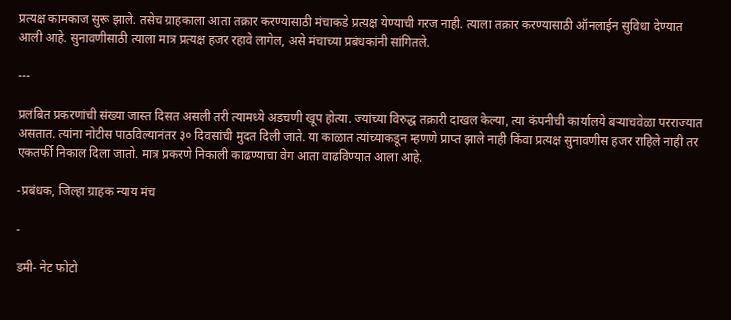प्रत्यक्ष कामकाज सुरू झाले. तसेच ग्राहकाला आता तक्रार करण्यासाठी मंचाकडे प्रत्यक्ष येण्याची गरज नाही. त्याला तक्रार करण्यासाठी ऑनलाईन सुविधा देण्यात आली आहे. सुनावणीसाठी त्याला मात्र प्रत्यक्ष हजर रहावे लागेल, असे मंचाच्या प्रबंधकांनी सांगितले.

---

प्रलंबित प्रकरणांची संख्या जास्त दिसत असली तरी त्यामध्ये अडचणी खूप होत्या. ज्यांच्या विरुद्ध तक्रारी दाखल केल्या, त्या कंपनीची कार्यालये बऱ्याचवेळा परराज्यात असतात. त्यांना नोटीस पाठविल्यानंतर ३० दिवसांची मुदत दिली जाते. या काळात त्यांच्याकडून म्हणणे प्राप्त झाले नाही किंवा प्रत्यक्ष सुनावणीस हजर राहिले नाही तर एकतर्फी निकाल दिला जातो. मात्र प्रकरणे निकाली काढण्याचा वेग आता वाढविण्यात आला आहे.

-प्रबंधक, जिल्हा ग्राहक न्याय मंच

-

डमी- नेट फोटो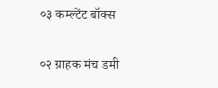०३ कम्ल्टेंट बॉक्स

०२ ग्राहक मंच डमी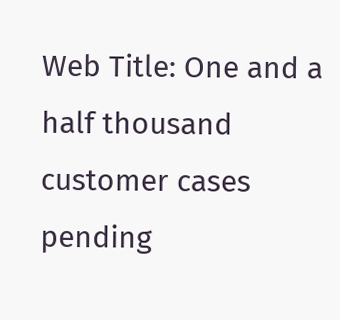Web Title: One and a half thousand customer cases pending